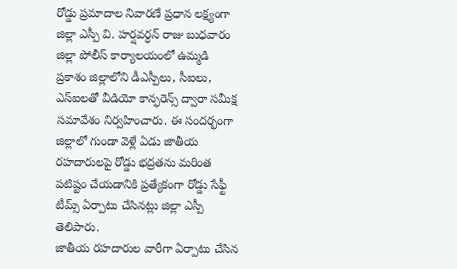రోడ్డు ప్రమాదాల నివారణే ప్రధాన లక్ష్యంగా జిల్లా ఎస్పీ వి. హర్షవర్ధన్ రాజు బుధవారం జిల్లా పోలీస్ కార్యాలయంలో ఉమ్మడి ప్రకాశం జిల్లాలోని డీఎస్పీలు, సీఐలు, ఎస్ఐలతో వీడియో కాన్ఫరెన్స్ ద్వారా సమీక్ష సమావేశం నిర్వహించారు. ఈ సందర్భంగా జిల్లాలో గుండా వెళ్లే ఏడు జాతీయ రహదారులపై రోడ్డు భద్రతను మరింత పటిష్టం చేయడానికి ప్రత్యేకంగా రోడ్డు సేఫ్టీ టీమ్స్ ఏర్పాటు చేసినట్లు జిల్లా ఎస్పీ తెలిపారు.
జాతీయ రహదారుల వారీగా ఏర్పాటు చేసిన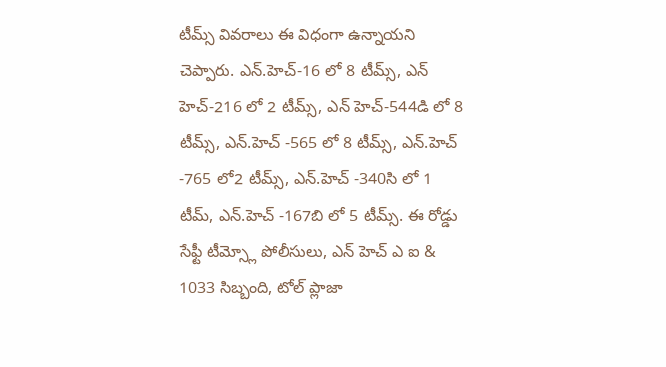టీమ్స్ వివరాలు ఈ విధంగా ఉన్నాయని చెప్పారు. ఎన్.హెచ్-16 లో 8 టీమ్స్, ఎన్ హెచ్-216 లో 2 టీమ్స్, ఎన్ హెచ్-544డి లో 8 టీమ్స్, ఎన్.హెచ్ -565 లో 8 టీమ్స్, ఎన్.హెచ్ -765 లో2 టీమ్స్, ఎన్.హెచ్ -340సి లో 1 టీమ్, ఎన్.హెచ్ -167బి లో 5 టీమ్స్. ఈ రోడ్డు సేఫ్టీ టీమ్స్లో పోలీసులు, ఎన్ హెచ్ ఎ ఐ & 1033 సిబ్బంది, టోల్ ప్లాజా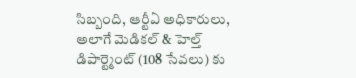సిబ్బంది, ఆర్టీఏ అధికారులు, అలాగే మెడికల్ & హెల్త్ డిపార్ట్మెంట్ (108 సేవలు) కు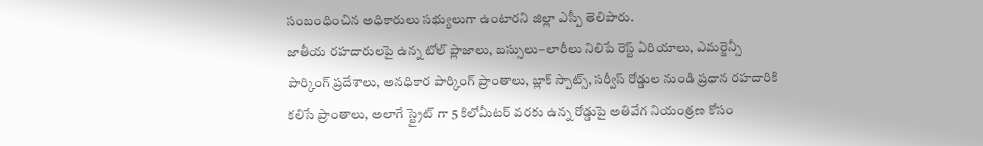సంబంధించిన అధికారులు సభ్యులుగా ఉంటారని జిల్లా ఎస్పీ తెలిపారు.
జాతీయ రహదారులపై ఉన్న టోల్ ప్లాజాలు, బస్సులు–లారీలు నిలిపే రెస్ట్ ఏరియాలు, ఎమర్జెన్సీ పార్కింగ్ ప్రదేశాలు, అనధికార పార్కింగ్ ప్రాంతాలు, బ్లాక్ స్పాట్స్, సర్వీస్ రోడ్డుల నుండి ప్రధాన రహదారికి కలిసే ప్రాంతాలు, అలాగే స్ట్రైట్ గా 5 కిలోమీటర్ వరకు ఉన్న రోడ్డుపై అతివేగ నియంత్రణ కోసం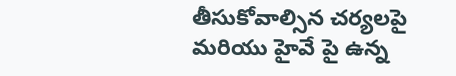తీసుకోవాల్సిన చర్యలపై మరియు హైవే పై ఉన్న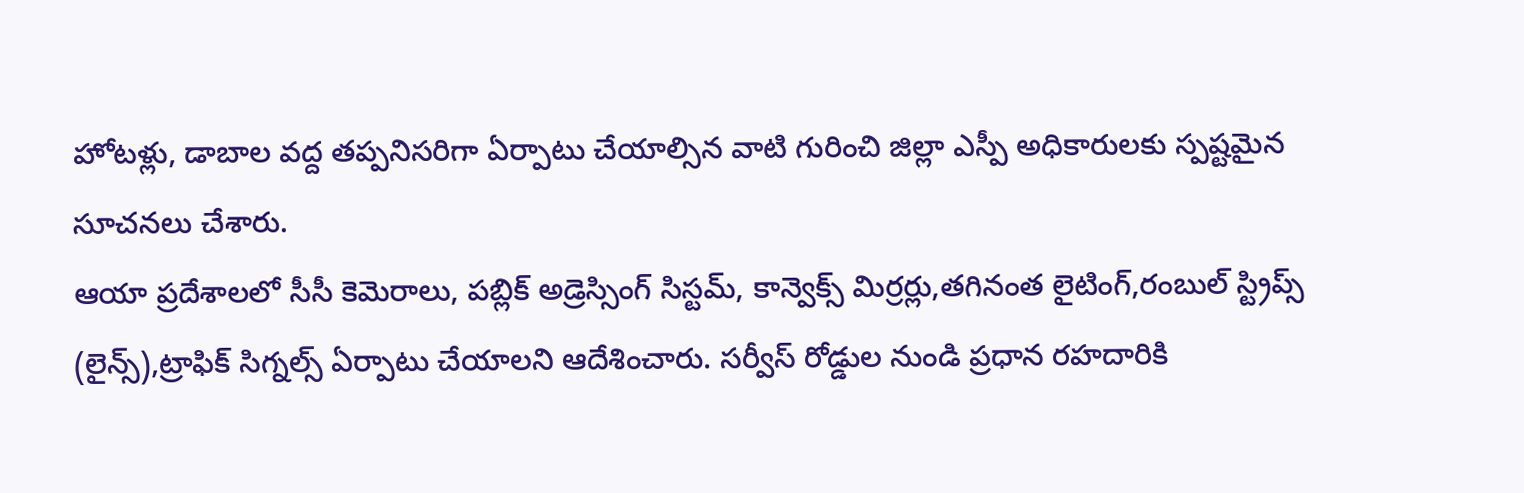హోటళ్లు, డాబాల వద్ద తప్పనిసరిగా ఏర్పాటు చేయాల్సిన వాటి గురించి జిల్లా ఎస్పీ అధికారులకు స్పష్టమైన సూచనలు చేశారు.
ఆయా ప్రదేశాలలో సీసీ కెమెరాలు, పబ్లిక్ అడ్రెస్సింగ్ సిస్టమ్, కాన్వెక్స్ మిర్రర్లు,తగినంత లైటింగ్,రంబుల్ స్ట్రిప్స్ (లైన్స్),ట్రాఫిక్ సిగ్నల్స్ ఏర్పాటు చేయాలని ఆదేశించారు. సర్వీస్ రోడ్డుల నుండి ప్రధాన రహదారికి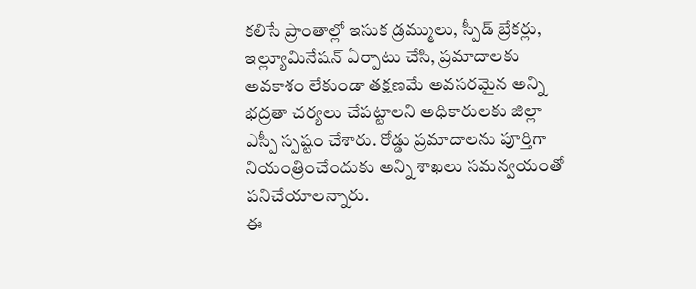కలిసే ప్రాంతాల్లో ఇసుక డ్రమ్ములు, స్పీడ్ బ్రేకర్లు, ఇల్ల్యూమినేషన్ ఏర్పాటు చేసి, ప్రమాదాలకు అవకాశం లేకుండా తక్షణమే అవసరమైన అన్ని భద్రతా చర్యలు చేపట్టాలని అధికారులకు జిల్లా ఎస్పీ స్పష్టం చేశారు. రోడ్డు ప్రమాదాలను పూర్తిగా నియంత్రించేందుకు అన్ని శాఖలు సమన్వయంతో పనిచేయాలన్నారు.
ఈ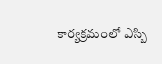కార్యక్రమంలో ఎస్బి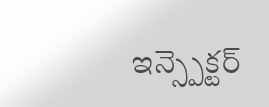ఇన్స్పెక్టర్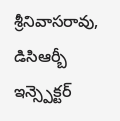శ్రీనివాసరావు, డిసిఆర్బీ ఇన్స్పెక్టర్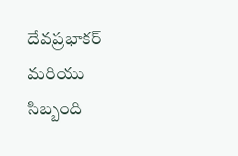దేవప్రభాకర్ మరియు సిబ్బంది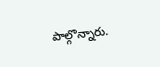పాల్గొన్నారు.